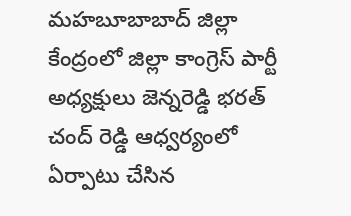మహబూబాబాద్ జిల్లా కేంద్రంలో జిల్లా కాంగ్రెస్ పార్టీ అధ్యక్షులు జెన్నరెడ్డి భరత్ చంద్ రెడ్డి ఆధ్వర్యంలో ఏర్పాటు చేసిన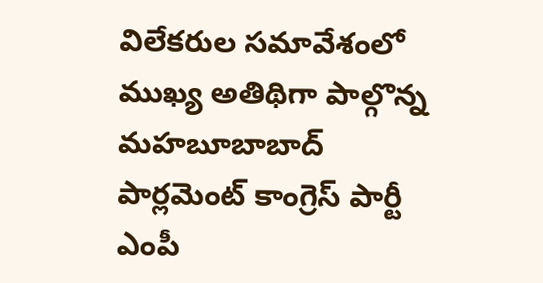విలేకరుల సమావేశంలో ముఖ్య అతిథిగా పాల్గొన్న మహబూబాబాద్ పార్లమెంట్ కాంగ్రెస్ పార్టీ ఎంపీ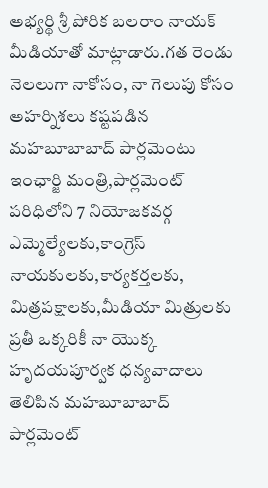అభ్యర్థి శ్రీ పోరిక బలరాం నాయక్ మీడియాతో మాట్లాడారు.గత రెండు నెలలుగా నాకోసం, నా గెలుపు కోసం అహర్నిశలు కష్టపడిన మహబూబాబాద్ పార్లమెంటు ఇంఛార్జి మంత్రి,పార్లమెంట్ పరిధిలోని 7 నియోజకవర్గ ఎమ్మెల్యేలకు,కాంగ్రెస్ నాయకులకు,కార్యకర్తలకు, మిత్రపక్షాలకు,మీడియా మిత్రులకు ప్రతీ ఒక్కరికీ నా యొక్క హృదయపూర్వక ధన్యవాదాలు తెలిపిన మహబూబాబాద్ పార్లమెంట్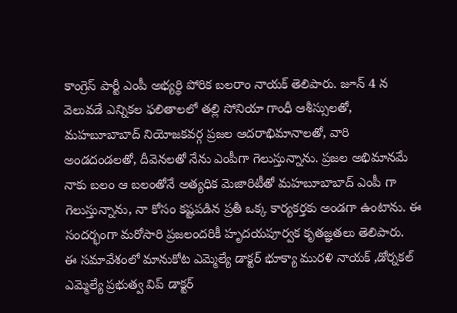కాంగ్రెస్ పార్టీ ఎంపీ అభ్యర్థి పోరిక బలరాం నాయక్ తెలిపారు. జూన్ 4 న వెలువడే ఎన్నికల ఫలితాలలో తల్లి సోనియా గాంధీ ఆశీస్సులతో, మహబూబాబాద్ నియోజకవర్గ ప్రజల ఆదరాభిమానాలతో, వారి అండదండలతో, దీవెనలతో నేను ఎంపీగా గెలుస్తున్నాను. ప్రజల అభిమానమే నాకు బలం ఆ బలంతోనే అత్యధిక మెజారిటీతో మహబూబాబాద్ ఎంపీ గా గెలుస్తున్నాను, నా కోసం కష్టపడిన ప్రతీ ఒక్క కార్యకర్తకు అండగా ఉంటాను. ఈ సందర్భంగా మరోసారి ప్రజలందరికీ హృదయపూర్వక కృతజ్ఞతలు తెలిపారు.
ఈ సమావేశంలో మానుకోట ఎమ్మెల్యే డాక్టర్ భూక్యా మురళి నాయక్ ,డోర్నకల్ ఎమ్మెల్యే ప్రభుత్వ విప్ డాక్టర్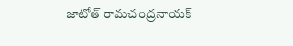జాటోత్ రామచంద్రనాయక్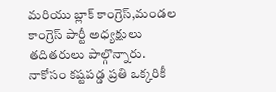మరియు బ్లాక్ కాంగ్రెస్,మండల కాంగ్రెస్ పార్టీ అధ్యక్షులు తదితరులు పాల్గొన్నారు.
నాకోసం కష్టపడ్డ ప్రతి ఒక్కరికీ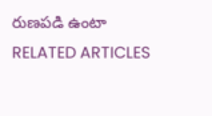రుణపడి ఉంటా
RELATED ARTICLES